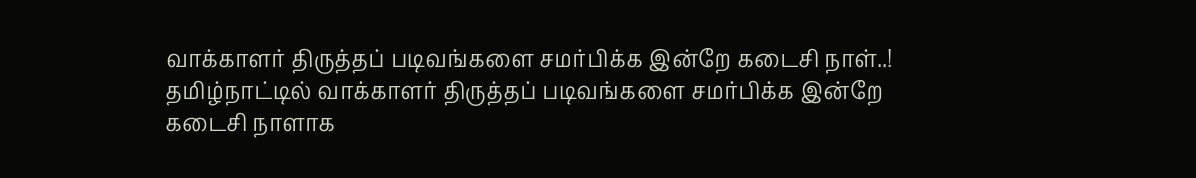வாக்காளர் திருத்தப் படிவங்களை சமர்பிக்க இன்றே கடைசி நாள்..!
தமிழ்நாட்டில் வாக்காளர் திருத்தப் படிவங்களை சமர்பிக்க இன்றே கடைசி நாளாக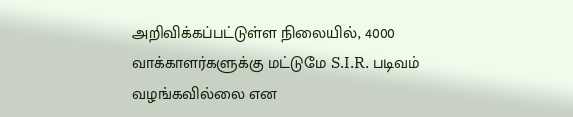அறிவிக்கப்பட்டுள்ள நிலையில், 4000 வாக்காளர்களுக்கு மட்டுமே S.I.R. படிவம் வழங்கவில்லை என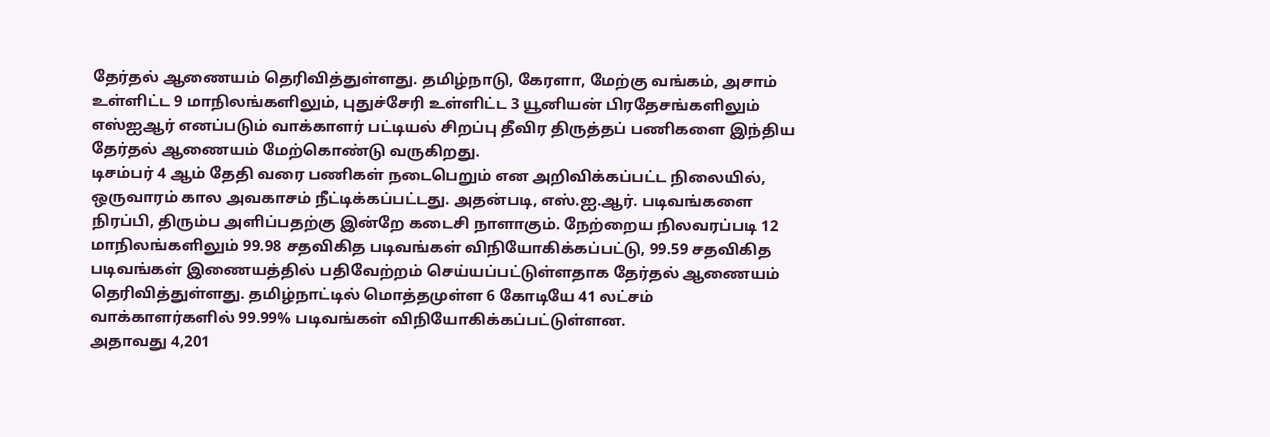தேர்தல் ஆணையம் தெரிவித்துள்ளது. தமிழ்நாடு, கேரளா, மேற்கு வங்கம், அசாம் உள்ளிட்ட 9 மாநிலங்களிலும், புதுச்சேரி உள்ளிட்ட 3 யூனியன் பிரதேசங்களிலும் எஸ்ஐஆர் எனப்படும் வாக்காளர் பட்டியல் சிறப்பு தீவிர திருத்தப் பணிகளை இந்திய தேர்தல் ஆணையம் மேற்கொண்டு வருகிறது.
டிசம்பர் 4 ஆம் தேதி வரை பணிகள் நடைபெறும் என அறிவிக்கப்பட்ட நிலையில், ஒருவாரம் கால அவகாசம் நீட்டிக்கப்பட்டது. அதன்படி, எஸ்.ஐ.ஆர். படிவங்களை நிரப்பி, திரும்ப அளிப்பதற்கு இன்றே கடைசி நாளாகும். நேற்றைய நிலவரப்படி 12 மாநிலங்களிலும் 99.98 சதவிகித படிவங்கள் விநியோகிக்கப்பட்டு, 99.59 சதவிகித படிவங்கள் இணையத்தில் பதிவேற்றம் செய்யப்பட்டுள்ளதாக தேர்தல் ஆணையம் தெரிவித்துள்ளது. தமிழ்நாட்டில் மொத்தமுள்ள 6 கோடியே 41 லட்சம் வாக்காளர்களில் 99.99% படிவங்கள் விநியோகிக்கப்பட்டுள்ளன.
அதாவது 4,201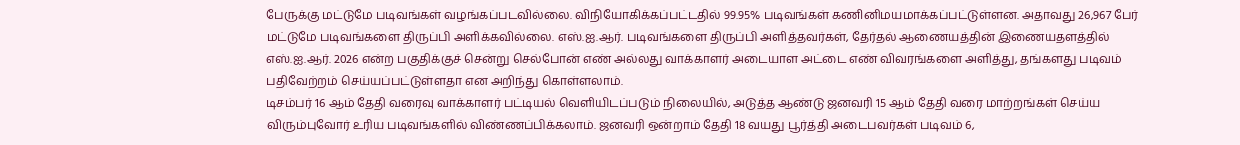பேருக்கு மட்டுமே படிவங்கள் வழங்கப்படவில்லை. விநியோகிக்கப்பட்டதில் 99.95% படிவங்கள் கணினிமயமாக்கப்பட்டுள்ளன. அதாவது 26,967 பேர் மட்டுமே படிவங்களை திருப்பி அளிக்கவில்லை. எஸ்.ஐ.ஆர். படிவங்களை திருப்பி அளித்தவர்கள், தேர்தல் ஆணையத்தின் இணையதளத்தில் எஸ்.ஐ.ஆர். 2026 என்ற பகுதிக்குச் சென்று செல்போன் எண் அல்லது வாக்காளர் அடையாள அட்டை எண் விவரங்களை அளித்து, தங்களது படிவம் பதிவேற்றம் செய்யப்பட்டுள்ளதா என அறிந்து கொள்ளலாம்.
டிசம்பர் 16 ஆம் தேதி வரைவு வாக்காளர் பட்டியல் வெளியிடப்படும் நிலையில், அடுத்த ஆண்டு ஜனவரி 15 ஆம் தேதி வரை மாற்றங்கள் செய்ய விரும்புவோர் உரிய படிவங்களில் விண்ணப்பிக்கலாம். ஜனவரி ஒன்றாம் தேதி 18 வயது பூர்த்தி அடைபவர்கள் படிவம் 6,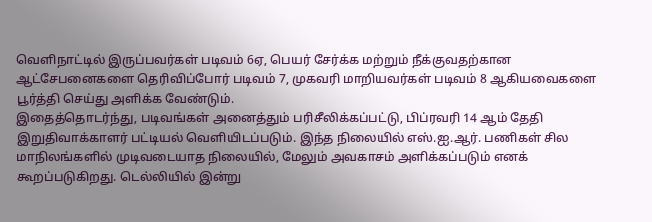வெளிநாட்டில் இருப்பவர்கள் படிவம் 6ஏ, பெயர் சேர்க்க மற்றும் நீக்குவதற்கான ஆட்சேபனைகளை தெரிவிப்போர் படிவம் 7, முகவரி மாறியவர்கள் படிவம் 8 ஆகியவைகளை பூர்த்தி செய்து அளிக்க வேண்டும்.
இதைத்தொடர்ந்து, படிவங்கள் அனைத்தும் பரிசீலிக்கப்பட்டு, பிப்ரவரி 14 ஆம் தேதி இறுதிவாக்காளர் பட்டியல் வெளியிடப்படும். இந்த நிலையில் எஸ்.ஐ.ஆர். பணிகள் சில மாநிலங்களில் முடிவடையாத நிலையில், மேலும் அவகாசம் அளிக்கப்படும் எனக் கூறப்படுகிறது. டெல்லியில் இன்று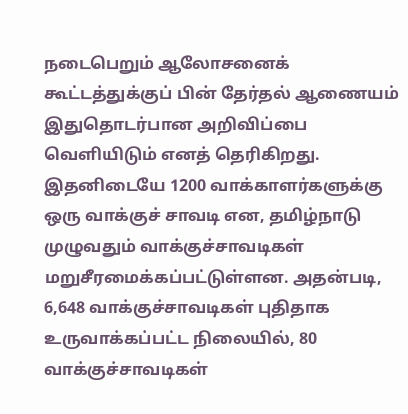நடைபெறும் ஆலோசனைக் கூட்டத்துக்குப் பின் தேர்தல் ஆணையம் இதுதொடர்பான அறிவிப்பை வெளியிடும் எனத் தெரிகிறது.
இதனிடையே 1200 வாக்காளர்களுக்கு ஒரு வாக்குச் சாவடி என, தமிழ்நாடு முழுவதும் வாக்குச்சாவடிகள் மறுசீரமைக்கப்பட்டுள்ளன. அதன்படி, 6,648 வாக்குச்சாவடிகள் புதிதாக உருவாக்கப்பட்ட நிலையில், 80 வாக்குச்சாவடிகள்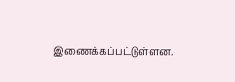இணைக்கப்பட்டுள்ளன.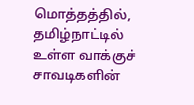மொத்தத்தில், தமிழ்நாட்டில் உள்ள வாக்குச் சாவடிகளின்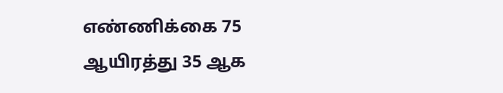எண்ணிக்கை 75 ஆயிரத்து 35 ஆக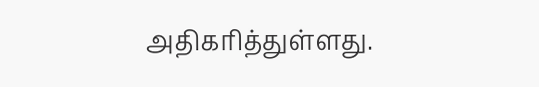அதிகரித்துள்ளது.